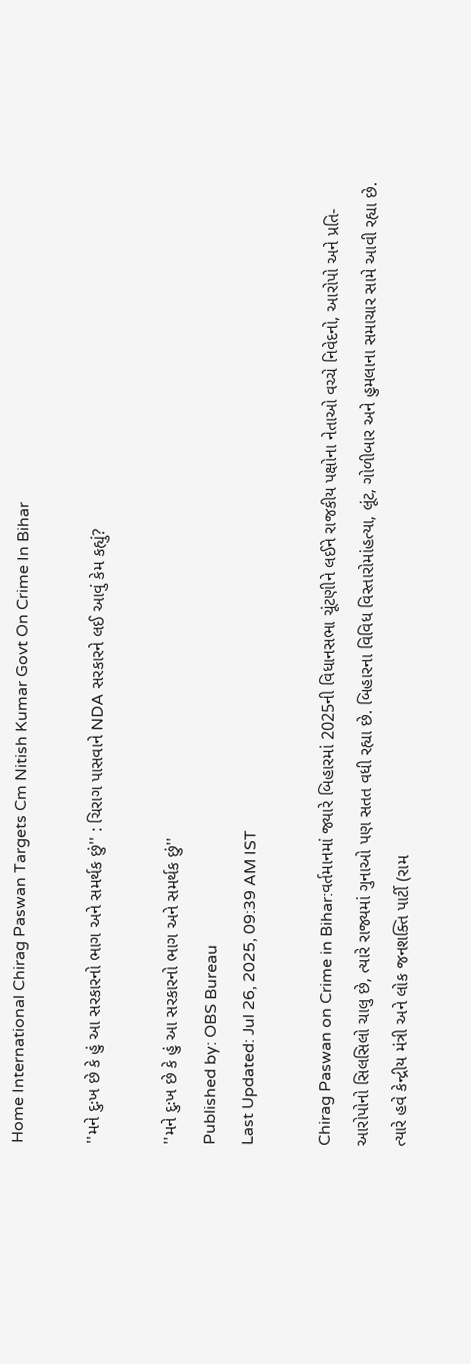Home International Chirag Paswan Targets Cm Nitish Kumar Govt On Crime In Bihar

''મને દુઃખ છે કે હું આ સરકારનો ભાગ અને સમર્થક છું'' : ચિરાગ પાસવાને NDA સરકારને લઈ આવું કેમ કહ્યું?

''મને દુઃખ છે કે હું આ સરકારનો ભાગ અને સમર્થક છું''
Published by: OBS Bureau
Last Updated: Jul 26, 2025, 09:39 AM IST

Chirag Paswan on Crime in Bihar:વર્તમાનમાં જ્યારે બિહારમાં 2025ની વિધાનસભા ચૂંટણીને લઈને રાજકીય પક્ષોના નેતાઓ વચ્ચે નિવેદનો, આરોપો અને પ્રતિ-આરોપોનો સિલસિલો ચાલુ છે, ત્યારે રાજ્યમાં ગુનાઓ પણ સતત વધી રહ્યા છે. બિહારના વિવિધ વિસ્તારોમાંહત્યા, લૂંટ, ગોળીબાર અને હુમલાના સમાચાર સામે આવી રહ્યા છે. ત્યારે હવે કેન્દ્રીય મંત્રી અને લોક જનશક્તિ પાર્ટી (રામ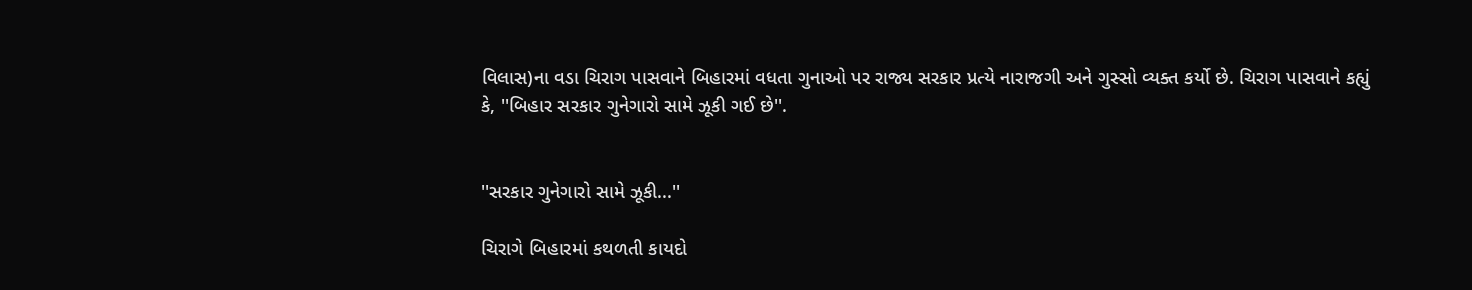વિલાસ)ના વડા ચિરાગ પાસવાને બિહારમાં વધતા ગુનાઓ પર રાજ્ય સરકાર પ્રત્યે નારાજગી અને ગુસ્સો વ્યક્ત કર્યો છે. ચિરાગ પાસવાને કહ્યું કે, ''બિહાર સરકાર ગુનેગારો સામે ઝૂકી ગઈ છે''.


''સરકાર ગુનેગારો સામે ઝૂકી...''

ચિરાગે બિહારમાં કથળતી કાયદો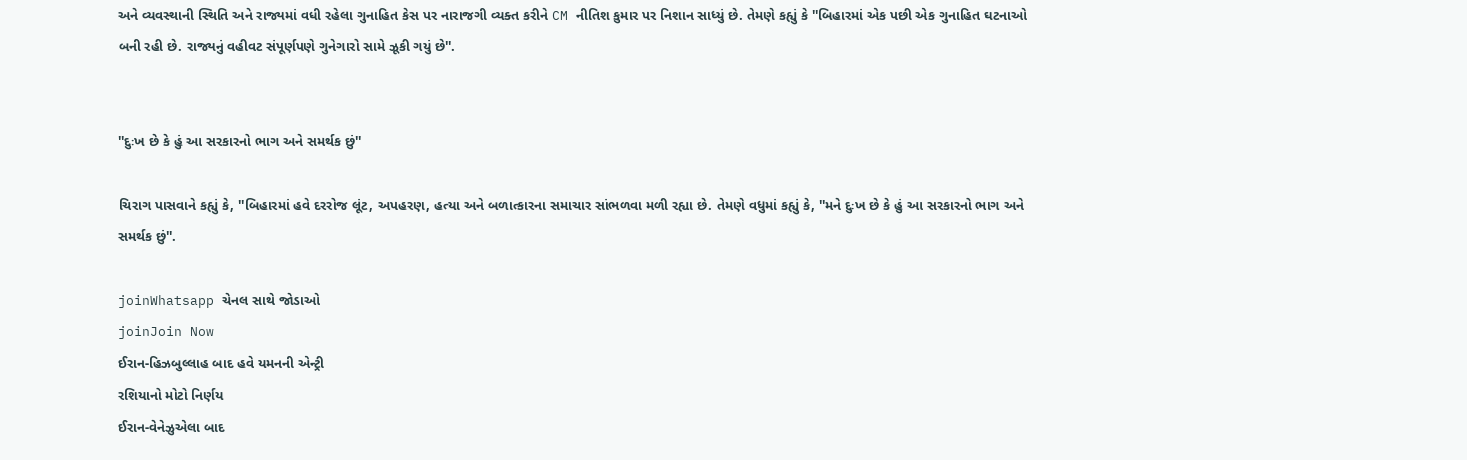અને વ્યવસ્થાની સ્થિતિ અને રાજ્યમાં વધી રહેલા ગુનાહિત કેસ પર નારાજગી વ્યક્ત કરીને CM નીતિશ કુમાર પર નિશાન સાધ્યું છે. તેમણે કહ્યું કે ''બિહારમાં એક પછી એક ગુનાહિત ઘટનાઓ બની રહી છે. રાજ્યનું વહીવટ સંપૂર્ણપણે ગુનેગારો સામે ઝૂકી ગયું છે''.


''દુઃખ છે કે હું આ સરકારનો ભાગ અને સમર્થક છું''

ચિરાગ પાસવાને કહ્યું કે, ''બિહારમાં હવે દરરોજ લૂંટ, અપહરણ, હત્યા અને બળાત્કારના સમાચાર સાંભળવા મળી રહ્યા છે. તેમણે વધુમાં કહ્યું કે, ''મને દુઃખ છે કે હું આ સરકારનો ભાગ અને સમર્થક છું''.

joinWhatsapp ચેનલ સાથે જોડાઓ
joinJoin Now
ઈરાન-હિઝબુલ્લાહ બાદ હવે યમનની એન્ટ્રી
રશિયાનો મોટો નિર્ણય
ઈરાન-વેનેઝુએલા બાદ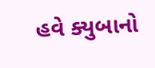હવે ક્યુબાનો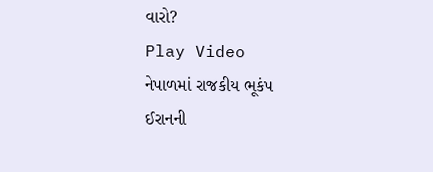વારો?
Play Video
નેપાળમાં રાજકીય ભૂકંપ
ઈરાનની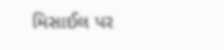મિસાઈલ પર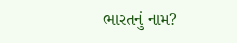ભારતનું નામ?